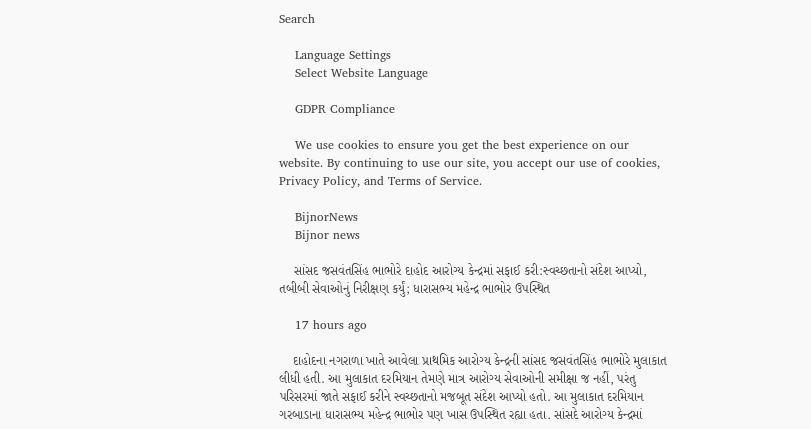Search

    Language Settings
    Select Website Language

    GDPR Compliance

    We use cookies to ensure you get the best experience on our website. By continuing to use our site, you accept our use of cookies, Privacy Policy, and Terms of Service.

    BijnorNews
    Bijnor news

    સાંસદ જસવંતસિંહ ભાભોરે દાહોદ આરોગ્ય કેન્દ્રમાં સફાઈ કરી:સ્વચ્છતાનો સંદેશ આપ્યો, તબીબી સેવાઓનું નિરીક્ષણ કર્યું; ધારાસભ્ય મહેન્દ્ર ભાભોર ઉપસ્થિત

    17 hours ago

    દાહોદના નગરાળા ખાતે આવેલા પ્રાથમિક આરોગ્ય કેન્દ્રની સાંસદ જસવંતસિંહ ભાભોરે મુલાકાત લીધી હતી. આ મુલાકાત દરમિયાન તેમણે માત્ર આરોગ્ય સેવાઓની સમીક્ષા જ નહીં, પરંતુ પરિસરમાં જાતે સફાઈ કરીને સ્વચ્છતાનો મજબૂત સંદેશ આપ્યો હતો. આ મુલાકાત દરમિયાન ગરબાડાના ધારાસભ્ય મહેન્દ્ર ભાભોર પણ ખાસ ઉપસ્થિત રહ્યા હતા. સાંસદે આરોગ્ય કેન્દ્રમાં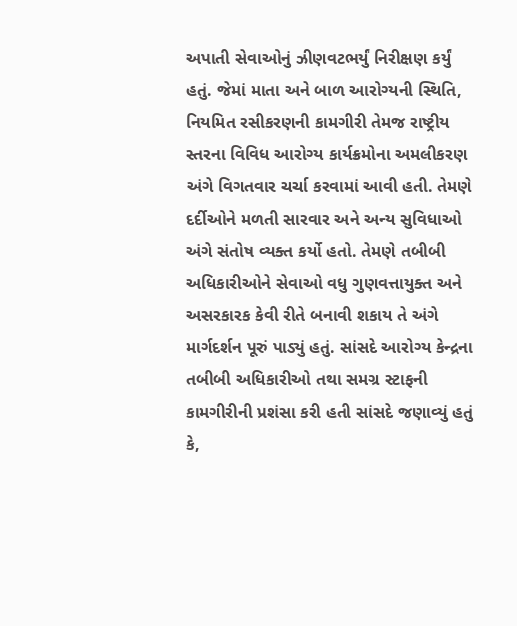અપાતી સેવાઓનું ઝીણવટભર્યું નિરીક્ષણ કર્યું હતું. જેમાં માતા અને બાળ આરોગ્યની સ્થિતિ, નિયમિત રસીકરણની કામગીરી તેમજ રાષ્ટ્રીય સ્તરના વિવિધ આરોગ્ય કાર્યક્રમોના અમલીકરણ અંગે વિગતવાર ચર્ચા કરવામાં આવી હતી. તેમણે દર્દીઓને મળતી સારવાર અને અન્ય સુવિધાઓ અંગે સંતોષ વ્યક્ત કર્યો હતો. તેમણે તબીબી અધિકારીઓને સેવાઓ વધુ ગુણવત્તાયુક્ત અને અસરકારક કેવી રીતે બનાવી શકાય તે અંગે માર્ગદર્શન પૂરું પાડ્યું હતું. સાંસદે આરોગ્ય કેન્દ્રના તબીબી અધિકારીઓ તથા સમગ્ર સ્ટાફની કામગીરીની પ્રશંસા કરી હતી સાંસદે જણાવ્યું હતું કે,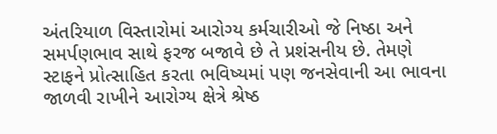અંતરિયાળ વિસ્તારોમાં આરોગ્ય કર્મચારીઓ જે નિષ્ઠા અને સમર્પણભાવ સાથે ફરજ બજાવે છે તે પ્રશંસનીય છે. તેમણે સ્ટાફને પ્રોત્સાહિત કરતા ભવિષ્યમાં પણ જનસેવાની આ ભાવના જાળવી રાખીને આરોગ્ય ક્ષેત્રે શ્રેષ્ઠ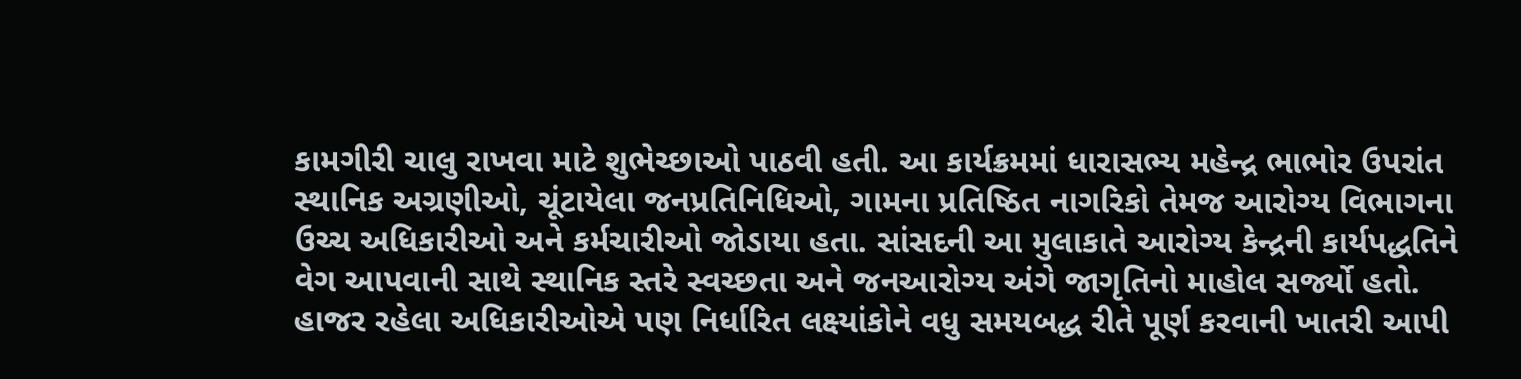કામગીરી ચાલુ રાખવા માટે શુભેચ્છાઓ પાઠવી હતી. આ કાર્યક્રમમાં ધારાસભ્ય મહેન્દ્ર ભાભોર ઉપરાંત સ્થાનિક અગ્રણીઓ, ચૂંટાયેલા જનપ્રતિનિધિઓ, ગામના પ્રતિષ્ઠિત નાગરિકો તેમજ આરોગ્ય વિભાગના ઉચ્ચ અધિકારીઓ અને કર્મચારીઓ જોડાયા હતા. સાંસદની આ મુલાકાતે આરોગ્ય કેન્દ્રની કાર્યપદ્ધતિને વેગ આપવાની સાથે સ્થાનિક સ્તરે સ્વચ્છતા અને જનઆરોગ્ય અંગે જાગૃતિનો માહોલ સર્જ્યો હતો. હાજર રહેલા અધિકારીઓએ પણ નિર્ધારિત લક્ષ્યાંકોને વધુ સમયબદ્ધ રીતે પૂર્ણ કરવાની ખાતરી આપી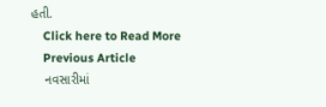હતી.
    Click here to Read More
    Previous Article
    નવસારીમાં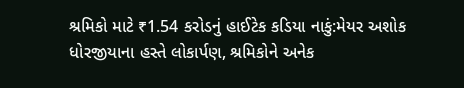શ્રમિકો માટે ₹1.54 કરોડનું હાઈટેક કડિયા નાકું:મેયર અશોક ધોરજીયાના હસ્તે લોકાર્પણ, શ્રમિકોને અનેક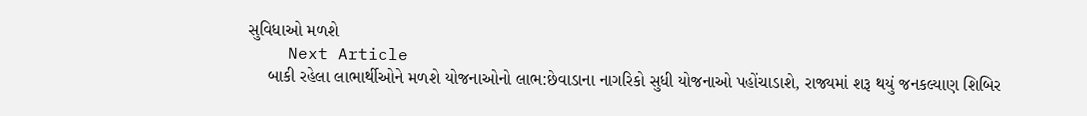સુવિધાઓ મળશે
    Next Article
    બાકી રહેલા લાભાર્થીઓને મળશે યોજનાઓનો લાભ:છેવાડાના નાગરિકો સુધી યોજનાઓ પહોંચાડાશે, રાજ્યમાં શરૂ થયું જનકલ્યાણ શિબિર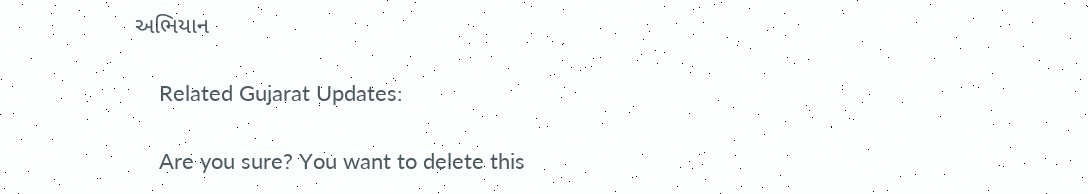અભિયાન

    Related Gujarat Updates:

    Are you sure? You want to delete this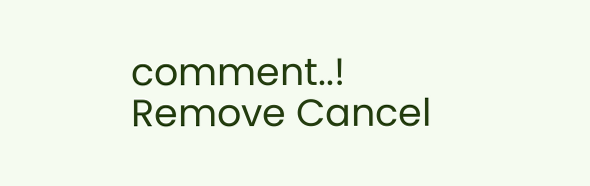comment..! Remove Cancel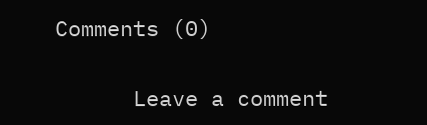Comments (0)

      Leave a comment